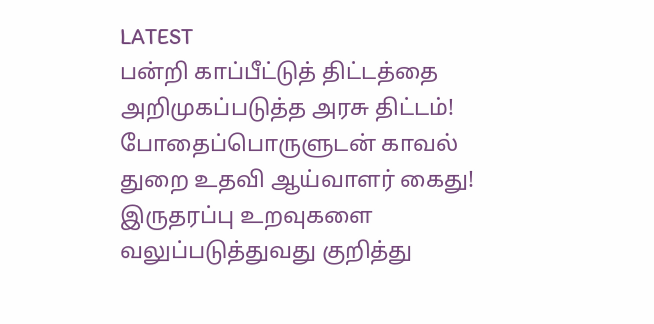LATEST
பன்றி காப்பீட்டுத் திட்டத்தை அறிமுகப்படுத்த அரசு திட்டம்! போதைப்பொருளுடன் காவல் துறை உதவி ஆய்வாளர் கைது! இருதரப்பு உறவுகளை வலுப்படுத்துவது குறித்து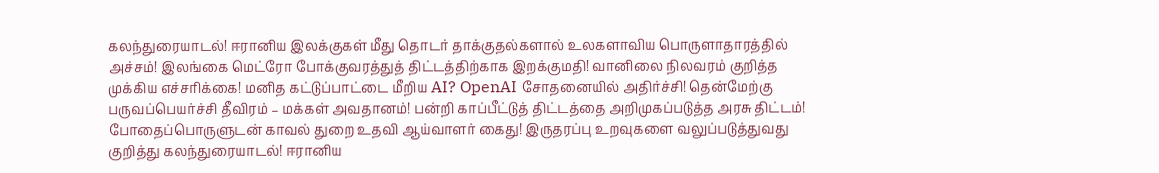கலந்துரையாடல்! ஈரானிய இலக்குகள் மீது தொடர் தாக்குதல்களால் உலகளாவிய பொருளாதாரத்தில் அச்சம்! இலங்கை மெட்ரோ போக்குவரத்துத் திட்டத்திற்காக இறக்குமதி! வானிலை நிலவரம் குறித்த முக்கிய எச்சரிக்கை! மனித கட்டுப்பாட்டை மீறிய AI? OpenAI சோதனையில் அதிர்ச்சி! தென்மேற்கு பருவப்பெயர்ச்சி தீவிரம் – மக்கள் அவதானம்! பன்றி காப்பீட்டுத் திட்டத்தை அறிமுகப்படுத்த அரசு திட்டம்! போதைப்பொருளுடன் காவல் துறை உதவி ஆய்வாளர் கைது! இருதரப்பு உறவுகளை வலுப்படுத்துவது குறித்து கலந்துரையாடல்! ஈரானிய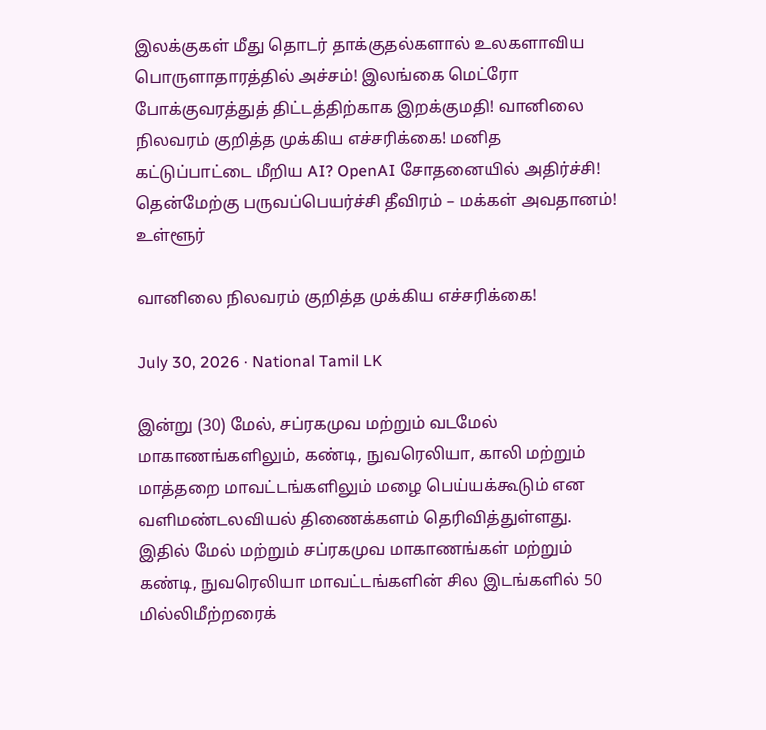இலக்குகள் மீது தொடர் தாக்குதல்களால் உலகளாவிய பொருளாதாரத்தில் அச்சம்! இலங்கை மெட்ரோ போக்குவரத்துத் திட்டத்திற்காக இறக்குமதி! வானிலை நிலவரம் குறித்த முக்கிய எச்சரிக்கை! மனித கட்டுப்பாட்டை மீறிய AI? OpenAI சோதனையில் அதிர்ச்சி! தென்மேற்கு பருவப்பெயர்ச்சி தீவிரம் – மக்கள் அவதானம்!
உள்ளூர்

வானிலை நிலவரம் குறித்த முக்கிய எச்சரிக்கை!

July 30, 2026 · National Tamil LK

இன்று (30) மேல், சப்ரகமுவ மற்றும் வடமேல் மாகாணங்களிலும், கண்டி, நுவரெலியா, காலி மற்றும் மாத்தறை மாவட்டங்களிலும் மழை பெய்யக்கூடும் என வளிமண்டலவியல் திணைக்களம் தெரிவித்துள்ளது. இதில் மேல் மற்றும் சப்ரகமுவ மாகாணங்கள் மற்றும் கண்டி, நுவரெலியா மாவட்டங்களின் சில இடங்களில் 50 மில்லிமீற்றரைக்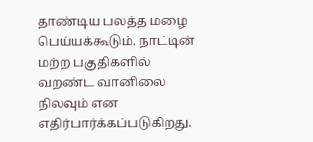தாண்டிய பலத்த மழை பெய்யக்கூடும். நாட்டின் மற்ற பகுதிகளில் வறண்ட வானிலை நிலவும் என எதிர்பார்க்கப்படுகிறது.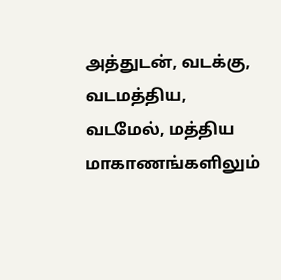அத்துடன், வடக்கு, வடமத்திய, வடமேல், மத்திய மாகாணங்களிலும்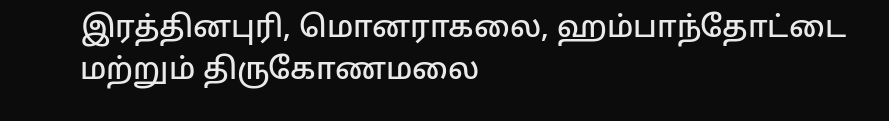இரத்தினபுரி, மொனராகலை, ஹம்பாந்தோட்டை மற்றும் திருகோணமலை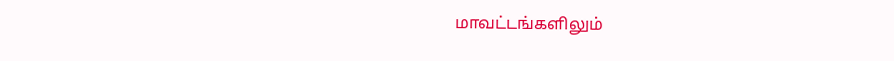மாவட்டங்களிலும்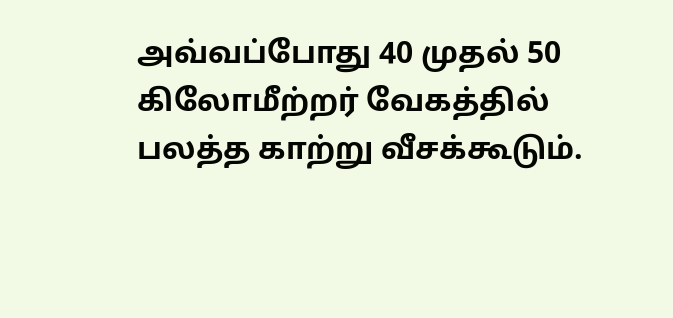அவ்வப்போது 40 முதல் 50 கிலோமீற்றர் வேகத்தில் பலத்த காற்று வீசக்கூடும்.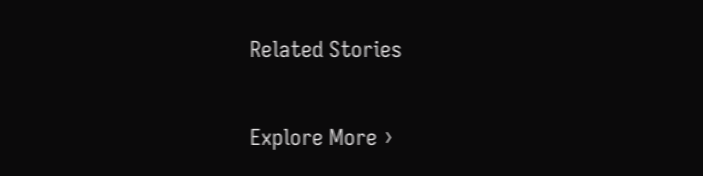Related Stories

Explore More ›